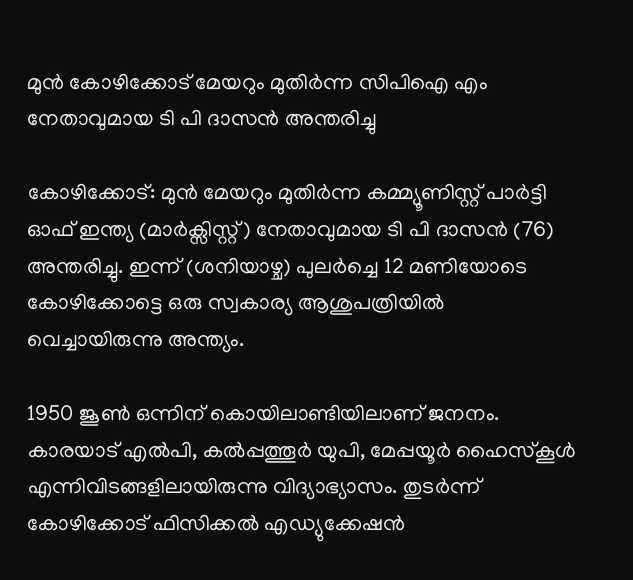മുന്‍ കോഴിക്കോട് മേയറും മുതിർന്ന സിപിഐ എം നേതാവുമായ ടി പി ദാസൻ അന്തരിച്ചു

കോഴിക്കോട്: മുൻ മേയറും മുതിർന്ന കമ്മ്യൂണിസ്റ്റ് പാർട്ടി ഓഫ് ഇന്ത്യ (മാർക്സിസ്റ്റ്) നേതാവുമായ ടി പി ദാസൻ (76) അന്തരിച്ചു. ഇന്ന് (ശനിയാഴ്ച) പുലർച്ചെ 12 മണിയോടെ കോഴിക്കോട്ടെ ഒരു സ്വകാര്യ ആശുപത്രിയിൽ വെച്ചായിരുന്നു അന്ത്യം.

1950 ജൂൺ ഒന്നിന്‌ കൊയിലാണ്ടിയിലാണ്‌ ജനനം. കാരയാട്‌ എൽപി, കൽപ്പത്തൂർ യുപി, മേപ്പയൂർ ഹൈസ്‌കൂൾ എന്നിവിടങ്ങളിലായിരുന്നു വിദ്യാഭ്യാസം. തുടർന്ന്‌ കോഴിക്കോട്‌ ഫിസിക്കൽ എഡ്യുക്കേഷൻ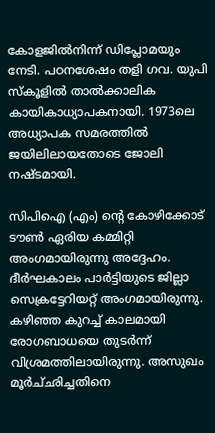കോളജിൽനിന്ന്‌ ഡിപ്ലോമയും നേടി. പഠനശേഷം തളി ഗവ. യുപി സ്‌കൂളിൽ താൽക്കാലിക കായികാധ്യാപകനായി. 1973ലെ അധ്യാപക സമരത്തിൽ ജയിലിലായതോടെ ജോലി നഷ്‌ടമായി.

സിപിഐ (എം) ന്റെ കോഴിക്കോട് ടൗൺ ഏരിയ കമ്മിറ്റി അംഗമായിരുന്നു അദ്ദേഹം. ദീർഘകാലം പാർട്ടിയുടെ ജില്ലാ സെക്രട്ടേറിയറ്റ് അംഗമായിരുന്നു. കഴിഞ്ഞ കുറച്ച് കാലമായി രോഗബാധയെ തുടര്‍ന്ന് വിശ്രമത്തിലായിരുന്നു. അസുഖം മൂർച്‌ഛിച്ചതിനെ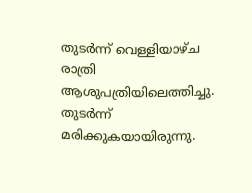തുടർന്ന് വെള്ളിയാഴ്‌ച രാത്രി ആശുപത്രിയിലെത്തിച്ചു. തുടര്‍ന്ന് മരിക്കുകയായിരുന്നു.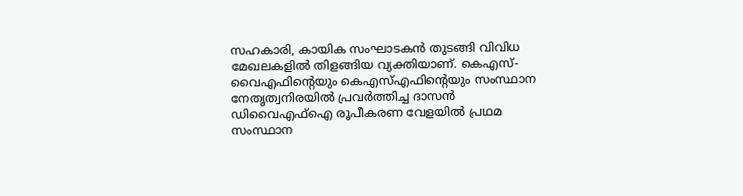സഹകാരി, കായിക സംഘാടകൻ തുടങ്ങി വിവിധ മേഖലകളിൽ തിളങ്ങിയ വ്യക്തിയാണ്. കെഎസ്-വൈഎഫിൻ്റെയും കെഎസ്എഫിൻ്റെയും സംസ്ഥാന നേതൃത്വനിരയില്‍ പ്രവർത്തിച്ച ദാസൻ ഡിവൈഎഫ്ഐ രൂപീകരണ വേളയിൽ പ്രഥമ സംസ്ഥാന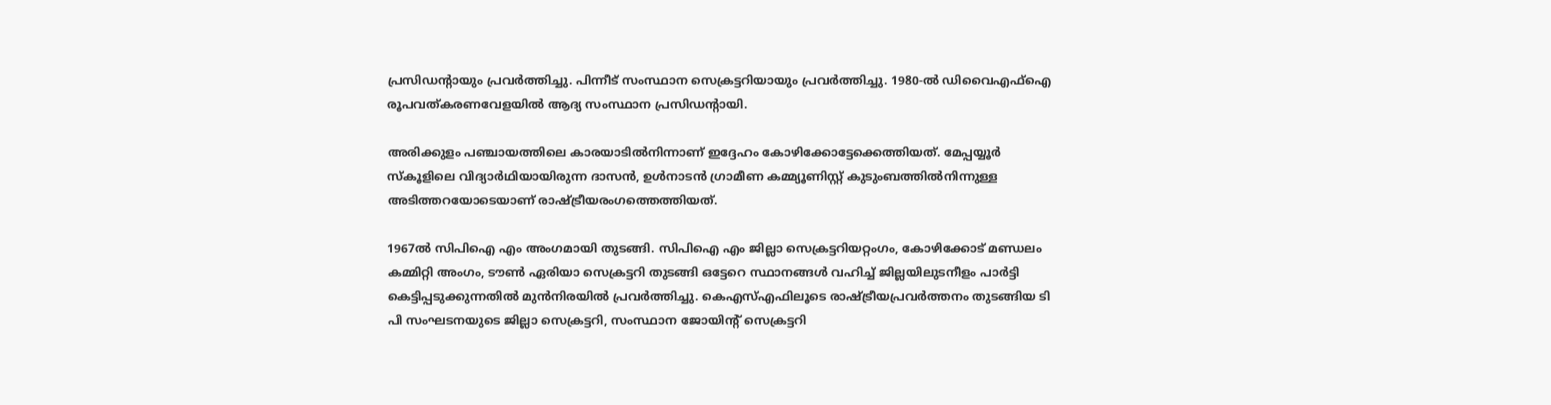പ്രസിഡൻ്റായും പ്രവർത്തിച്ചു. പിന്നീട്‌ സംസ്ഥാന സെക്രട്ടറിയായും പ്രവർത്തിച്ചു. 1980-ൽ ഡിവൈഎഫ്‌ഐ രൂപവത്‌കരണവേളയിൽ ആദ്യ സംസ്ഥാന പ്രസിഡൻ്റായി.

അരിക്കുളം പഞ്ചായത്തിലെ കാരയാടിൽനിന്നാണ് ഇദ്ദേഹം കോഴിക്കോട്ടേക്കെത്തിയത്. മേപ്പയ്യൂർ സ്‌കൂളിലെ വിദ്യാർഥിയായിരുന്ന ദാസൻ, ഉൾനാടൻ ഗ്രാമീണ കമ്മ്യൂണിസ്റ്റ്‌ കുടുംബത്തിൽനിന്നുള്ള അടിത്തറയോടെയാണ് രാഷ്ട്രീയരംഗത്തെത്തിയത്.

1967ൽ സിപിഐ എം അംഗമായി തുടങ്ങി. സിപിഐ എം ജില്ലാ സെക്രട്ടറിയറ്റംഗം, കോഴിക്കോട്‌ മണ്ഡലം കമ്മിറ്റി അംഗം, ടൗൺ ഏരിയാ സെക്രട്ടറി തുടങ്ങി ഒട്ടേറെ സ്ഥാനങ്ങൾ വഹിച്ച്‌ ജില്ലയിലുടനീളം പാർട്ടി കെട്ടിപ്പടുക്കുന്നതിൽ മുൻനിരയിൽ പ്രവർത്തിച്ചു. കെഎസ്‌എഫിലൂടെ രാഷ്ട്രീയപ്രവർത്തനം തുടങ്ങിയ ടി പി സംഘടനയുടെ ജില്ലാ സെക്രട്ടറി, സംസ്ഥാന ജോയിൻ്റ് സെക്രട്ടറി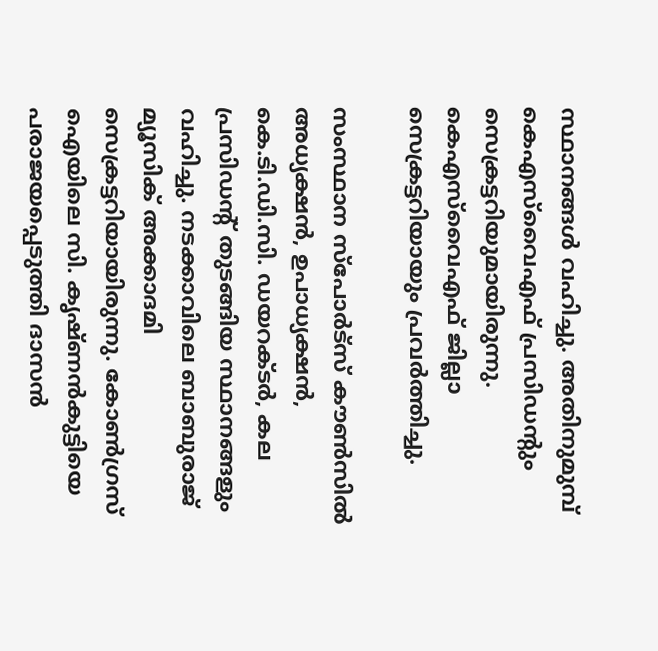സ്ഥാനങ്ങൾ വഹിച്ചു. അതിനുമുമ്പ്‌ കെഎസ്‌വൈഎഫ്‌ പ്രസിഡൻ്റും സെക്രട്ടറിയുമായിരുന്നു. കെഎസ്‌വൈഎഫ്‌ ജില്ലാ സെക്രട്ടറിയായും പ്രവർത്തിച്ചു.

സംസ്ഥാന സ്പോർട്‌സ്‌ കൗൺസിൽ അധ്യക്ഷൻ, ഉപാധ്യക്ഷൻ, കെ.ടി.ഡി.സി. ഡയറക്ടർ, കല പ്രസിഡന്റ്‌ തുടങ്ങിയ സ്ഥാനങ്ങളും വഹിച്ചു. നടക്കാവിലെ ബാബുരാജ്‌ മ്യൂസിക്‌ അക്കാദമി സെക്രട്ടറിയായിരുന്നു. കോൺഗ്രസ് ഐയിലെ സി. കൃഷ്‌ണൻകുട്ടിയെ പരാജയപ്പെടുത്തി ദാസൻ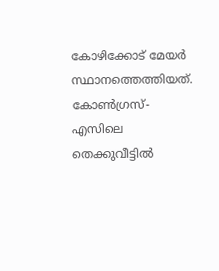കോഴിക്കോട് മേയർ സ്ഥാനത്തെത്തിയത്. കോൺഗ്രസ്-എസിലെ തെക്കുവീട്ടിൽ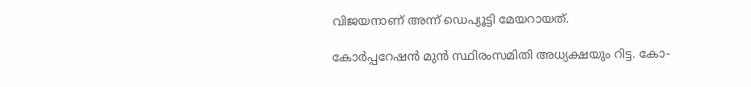വിജയനാണ് അന്ന് ഡെപ്യൂട്ടി മേയറായത്.

കോർപ്പറേഷൻ മുൻ സ്ഥിരംസമിതി അധ്യക്ഷയും റിട്ട. കോ-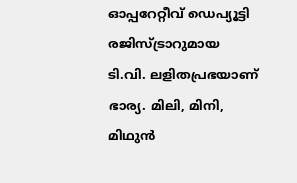ഓപ്പറേറ്റീവ്‌ ഡെപ്യൂട്ടി രജിസ്‌ട്രാറുമായ ടി.വി. ലളിതപ്രഭയാണ്‌ ഭാര്യ. മിലി, മിനി, മിഥുൻ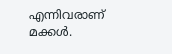എന്നിവരാണ് മക്കള്‍.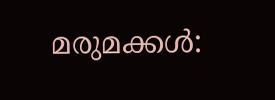മരുമക്കൾ: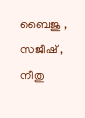ബൈജു , സജീഷ്‌ , നീതു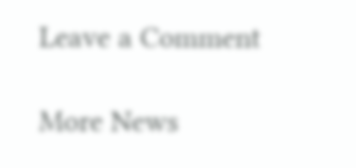Leave a Comment

More News